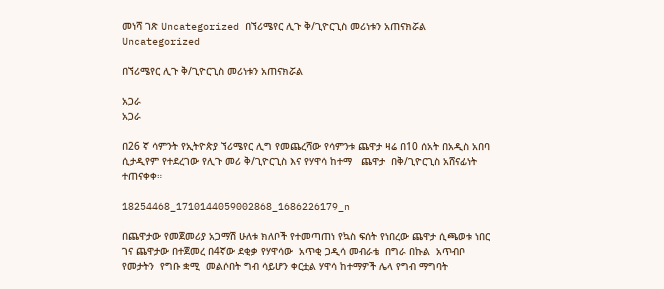መነሻ ገጽ Uncategorized በኘሪሜየር ሊጉ ቅ/ጊዮርጊስ መሪነቱን አጠናክሯል
Uncategorized

በኘሪሜየር ሊጉ ቅ/ጊዮርጊስ መሪነቱን አጠናክሯል

አጋራ
አጋራ

በ26 ኛ ሳምንት የኢትዮጵያ ኘሪሜየር ሊግ የመጨረሻው የሳምንቱ ጨዋታ ዛሬ በ10 ሰአት በአዲስ አበባ ሲታዲየም የተደረገው የሊጉ መሪ ቅ/ጊዮርጊስ እና የሃዋሳ ከተማ   ጨዋታ  በቅ/ጊዮርጊስ አሸናፊነት ተጠናቀቀ።

18254468_1710144059002868_1686226179_n

በጨዋታው የመጀመሪያ አጋማሽ ሁለቱ ክለቦች የተመጣጠነ የኳስ ፍሰት የነበረው ጨዋታ ሲጫወቱ ነበር ገና ጨዋታው በተጀመረ በ4ኛው ደቂቃ የሃዋሳው  አጥቂ ጋዲሳ መብራቴ  በግራ በኩል  አጥብቦ የመታትን  የግቡ ቋሚ  መልሶበት ግብ ሳይሆን ቀርቷል ሃዋሳ ከተማዎች ሌላ የግብ ማግባት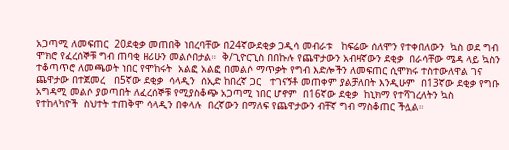አጋጣሚ ለመፍጠር  20ደቂቃ መጠበቅ ነበረባቸው በ24ኛውደቂቃ ጋዲሳ መብራቱ   ከፍሬው ሰለሞን የተቀበለውን  ኳስ ወደ ግብ ሞክሮ የፈረሰኞቹ ግብ ጠባቂ ዘሪሁን መልሶበታል።  ቅ/ጊዮርጊስ በበኩሉ የጨዋታውን አብዛኛውን ደቂቃ  በራሳቸው ሜዳ ላይ ኳስን  ተቆጣጥሮ ለመጫወት ነበር የሞከሩት  አልፎ አልፎ በመልሶ ማጥቃት የግብ እድሎችን ለመፍጠር ሲሞክሩ ተስተውለዋል ገና ጨዋታው በተጀመረ   በ5ኛው ደቂቃ  ሳላዲን  ሰኢድ ከበረኛ ጋር   ተገናኝቶ መጠቀም ያልቻለበት እንዲሁም  በ13ኛው ደቂቃ የግቡ አግዳሚ መልሶ ያወጣበት ለፈረሰኞቹ የሚያስቆጭ አጋጣሚ ነበር ሆኖም  በ16ኛው ደቂቃ  ከኒክማ የተሻገረለትን ኳስ  የተከላካዮች  ስህተት ተጠቅሞ ሳላዲን በቀላሉ  በረኛውን በማለፍ የጨዋታውን ብቸኛ ግብ ማስቆጠር ችሏል።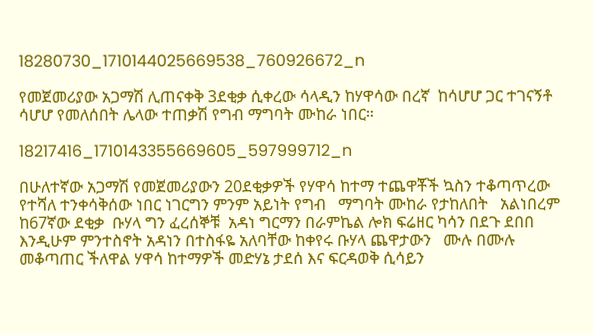18280730_1710144025669538_760926672_n

የመጀመሪያው አጋማሽ ሊጠናቀቅ 3ደቂቃ ሲቀረው ሳላዲን ከሃዋሳው በረኛ  ከሳሆሆ ጋር ተገናኝቶ  ሳሆሆ የመለሰበት ሌላው ተጠቃሽ የግብ ማግባት ሙከራ ነበር።

18217416_1710143355669605_597999712_n

በሁለተኛው አጋማሽ የመጀመሪያውን 20ደቂቃዎች የሃዋሳ ከተማ ተጨዋቾች ኳስን ተቆጣጥረው የተሻለ ተንቀሳቅሰው ነበር ነገርግን ምንም አይነት የግብ   ማግባት ሙከራ የታከለበት   አልነበረም  ከ67ኛው ደቂቃ  ቡሃላ ግን ፈረሰኞቹ  አዳነ ግርማን በራምኬል ሎክ ፍሬዘር ካሳን በደጉ ደበበ እንዲሁም ምንተስኖት አዳነን በተስፋዬ አለባቸው ከቀየሩ ቡሃላ ጨዋታውን   ሙሉ በሙሉ  መቆጣጠር ችለዋል ሃዋሳ ከተማዎች መድሃኔ ታደሰ እና ፍርዳወቅ ሲሳይን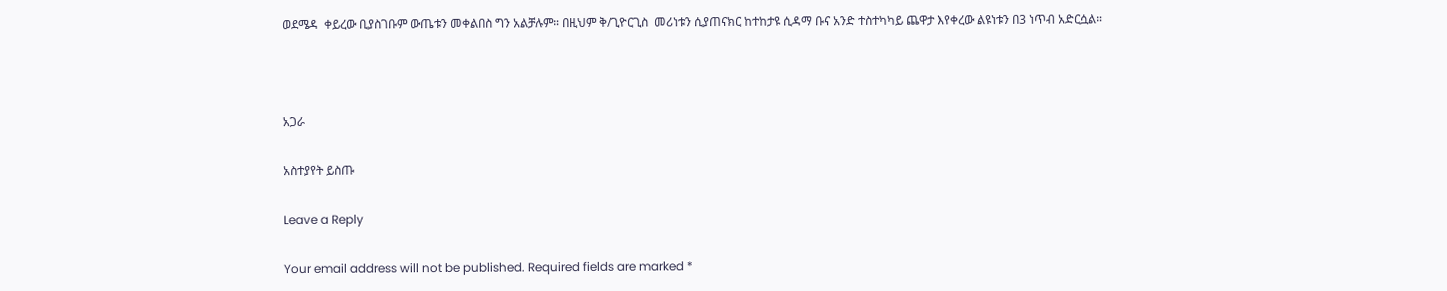ወደሜዳ  ቀይረው ቢያስገቡም ውጤቱን መቀልበስ ግን አልቻሉም። በዚህም ቅ/ጊዮርጊስ  መሪነቱን ሲያጠናክር ከተከታዩ ሲዳማ ቡና አንድ ተስተካካይ ጨዋታ እየቀረው ልዩነቱን በ3 ነጥብ አድርሷል።



አጋራ

አስተያየት ይስጡ

Leave a Reply

Your email address will not be published. Required fields are marked *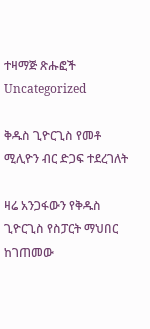ተዛማጅ ጽሑፎች
Uncategorized

ቅዱስ ጊዮርጊስ የመቶ ሚሊዮን ብር ድጋፍ ተደረገለት

ዛሬ አንጋፋውን የቅዱስ ጊዮርጊስ የስፓርት ማህበር ከገጠመው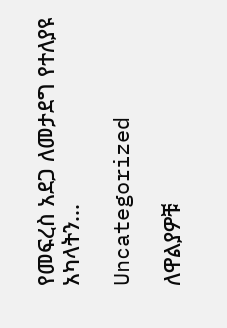የመፍረስ አደጋ ለመታደግ የተለያዩ አካላትን...

Uncategorized

ለዋልያዎቹ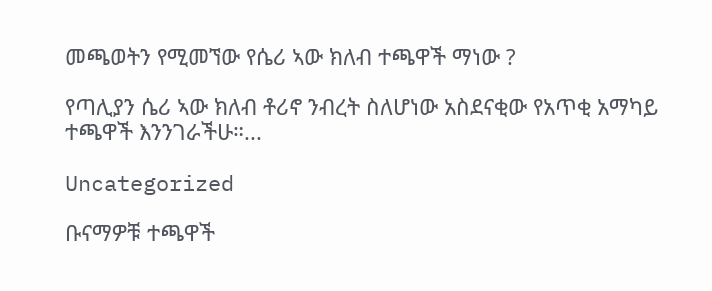መጫወትን የሚመኘው የሴሪ ኣው ክለብ ተጫዋች ማነው ?

የጣሊያን ሴሪ ኣው ክለብ ቶሪኖ ንብረት ስለሆነው አስደናቂው የአጥቂ አማካይ ተጫዋች እንንገራችሁ።...

Uncategorized

ቡናማዎቹ ተጫዋች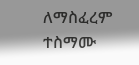ለማስፈረም ተስማሙ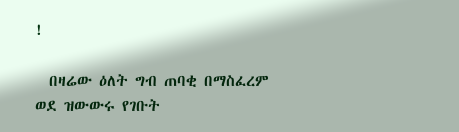!

  በዛሬው ዕለት ግብ ጠባቂ በማስፈረም ወደ ዝውውሩ የገቡት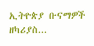ኢትዮጵያ ቡናማዎች ዘካሪያስ...